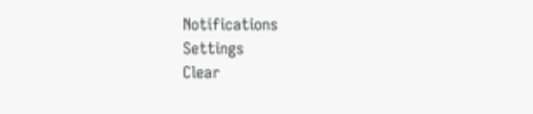Notifications
Settings
Clear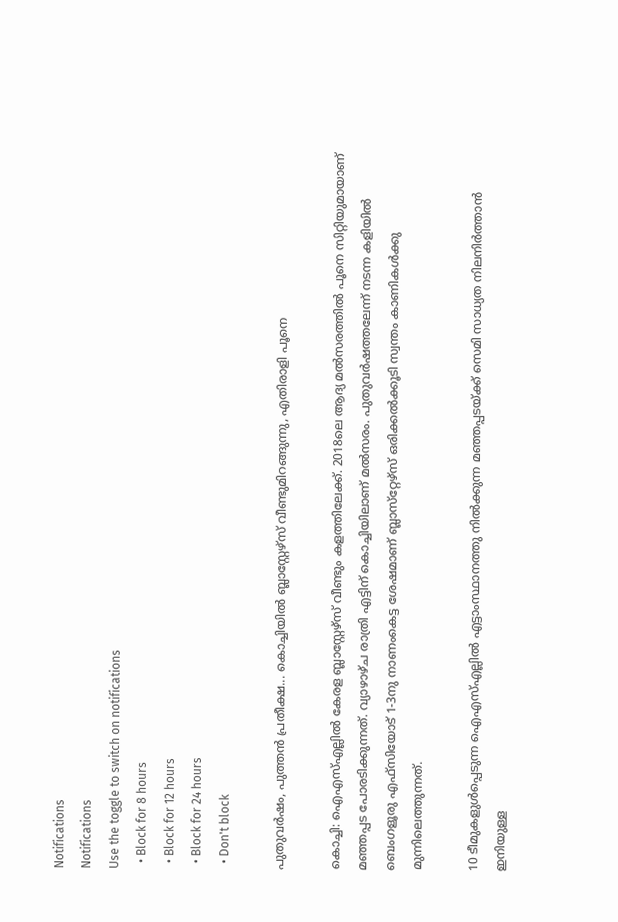Notifications
Notifications
Use the toggle to switch on notifications
  • Block for 8 hours
  • Block for 12 hours
  • Block for 24 hours
  • Don't block

പുതുവര്‍ഷം, പുത്തന്‍ പ്രതീക്ഷ... കൊച്ചിയില്‍ ബ്ലാസ്റ്റേഴ്‌സ് വീണ്ടുമിറങ്ങുന്നു, എതിരാളി പൂനെ

കൊച്ചി: ഐഎസ്എല്ലില്‍ കേരള ബ്ലാസ്റ്റേഴ്‌സ് വീണ്ടും കളത്തിലേക്ക്. 2018ലെ ആദ്യ മല്‍സരത്തില്‍ പൂനെ സിറ്റിയുമായാണ് മഞ്ഞപ്പട പോരടിക്കുന്നത്. വ്യാഴാഴ്ച രാത്രി എട്ടിന് കൊച്ചിയിലാണ് മല്‍സരം. പുതുവര്‍ഷത്തലേന്ന് നടന്ന കളിയില്‍ ബെംഗളൂരു എഫ്‌സിയോട് 1-3നു നാണംകെട്ട ശേഷമാണ് ബ്ലാസ്‌റ്റേഴ്‌സ് ഒരിക്കല്‍ക്കൂടി സ്വന്തം കാണികള്‍ക്കു മുന്നിലെത്തുന്നത്.

10 ടീമുകളുള്‍പ്പെടുന്ന ഐഎസ്എല്ലില്‍ എട്ടാംസ്ഥാനത്തു നില്‍ക്കുന്ന മഞ്ഞപ്പടയ്ക്ക് സെമി സാധ്യത നിലനിര്‍ത്താന്‍ ഇനിയുള്ള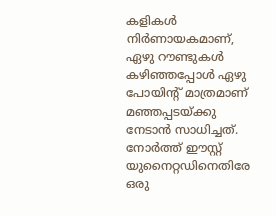കളികള്‍ നിര്‍ണായകമാണ്, ഏഴു റൗണ്ടുകള്‍ കഴിഞ്ഞപ്പോള്‍ ഏഴു പോയിന്റ് മാത്രമാണ് മഞ്ഞപ്പടയ്ക്കു നേടാന്‍ സാധിച്ചത്. നോര്‍ത്ത് ഈസ്റ്റ് യുനൈറ്റഡിനെതിരേ ഒരു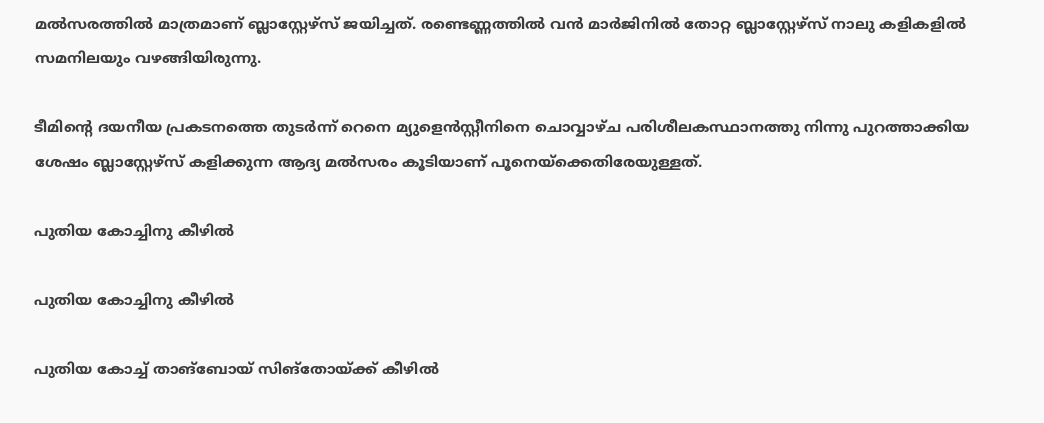മല്‍സരത്തില്‍ മാത്രമാണ് ബ്ലാസ്റ്റേഴ്‌സ് ജയിച്ചത്. രണ്ടെണ്ണത്തില്‍ വന്‍ മാര്‍ജിനില്‍ തോറ്റ ബ്ലാസ്റ്റേഴ്‌സ് നാലു കളികളില്‍ സമനിലയും വഴങ്ങിയിരുന്നു.

ടീമിന്‍റെ ദയനീയ പ്രകടനത്തെ തുടര്‍ന്ന് റെനെ മ്യുളെന്‍സ്റ്റീനിനെ ചൊവ്വാഴ്ച പരിശീലകസ്ഥാനത്തു നിന്നു പുറത്താക്കിയ ശേഷം ബ്ലാസ്റ്റേഴ്സ് കളിക്കുന്ന ആദ്യ മല്‍സരം കൂടിയാണ് പൂനെയ്ക്കെതിരേയുള്ളത്.

പുതിയ കോച്ചിനു കീഴില്‍

പുതിയ കോച്ചിനു കീഴില്‍

പുതിയ കോച്ച് താങ്ബോയ് സിങ്‌തോയ്ക്ക് കീഴില്‍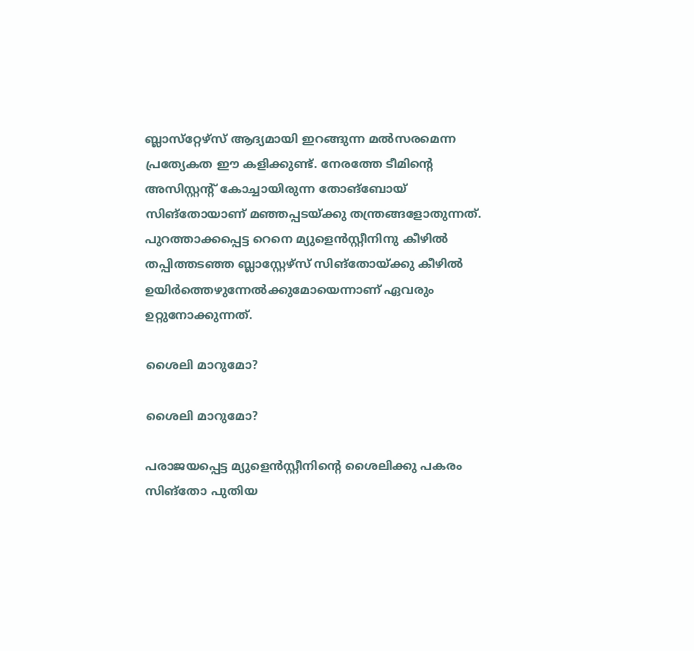ബ്ലാസ്‌റ്റേഴ്‌സ് ആദ്യമായി ഇറങ്ങുന്ന മല്‍സരമെന്ന പ്രത്യേകത ഈ കളിക്കുണ്ട്. നേരത്തേ ടീമിന്റെ അസിസ്റ്റന്റ് കോച്ചായിരുന്ന തോങ്‌ബോയ് സിങ്‌തോയാണ് മഞ്ഞപ്പടയ്ക്കു തന്ത്രങ്ങളോതുന്നത്.
പുറത്താക്കപ്പെട്ട റെനെ മ്യുളെന്‍സ്റ്റീനിനു കീഴില്‍ തപ്പിത്തടഞ്ഞ ബ്ലാസ്റ്റേഴ്‌സ് സിങ്‌തോയ്ക്കു കീഴില്‍ ഉയിര്‍ത്തെഴുന്നേല്‍ക്കുമോയെന്നാണ് ഏവരും ഉറ്റുനോക്കുന്നത്.

ശൈലി മാറുമോ?

ശൈലി മാറുമോ?

പരാജയപ്പെട്ട മ്യുളെന്‍സ്റ്റീനിന്റെ ശൈലിക്കു പകരം സിങ്‌തോ പുതിയ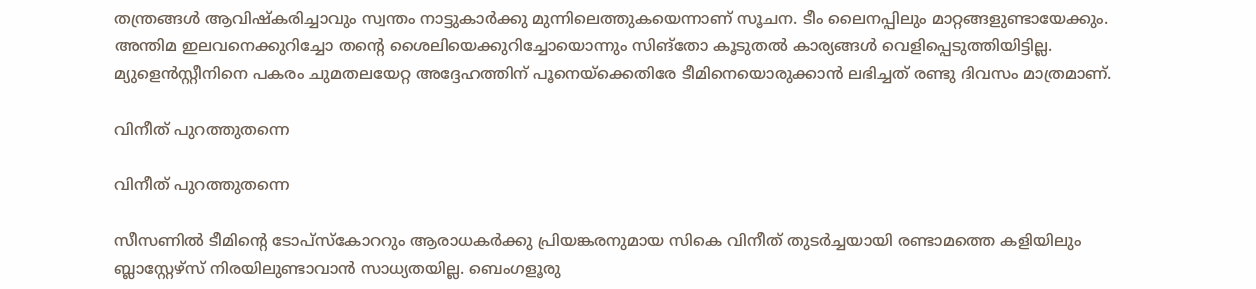തന്ത്രങ്ങള്‍ ആവിഷ്‌കരിച്ചാവും സ്വന്തം നാട്ടുകാര്‍ക്കു മുന്നിലെത്തുകയെന്നാണ് സൂചന. ടീം ലൈനപ്പിലും മാറ്റങ്ങളുണ്ടായേക്കും.
അന്തിമ ഇലവനെക്കുറിച്ചോ തന്റെ ശൈലിയെക്കുറിച്ചോയൊന്നും സിങ്‌തോ കൂടുതല്‍ കാര്യങ്ങള്‍ വെളിപ്പെടുത്തിയിട്ടില്ല. മ്യുളെന്‍സ്റ്റീനിനെ പകരം ചുമതലയേറ്റ അദ്ദേഹത്തിന് പൂനെയ്‌ക്കെതിരേ ടീമിനെയൊരുക്കാന്‍ ലഭിച്ചത് രണ്ടു ദിവസം മാത്രമാണ്.

വിനീത് പുറത്തുതന്നെ

വിനീത് പുറത്തുതന്നെ

സീസണില്‍ ടീമിന്റെ ടോപ്‌സ്‌കോററും ആരാധകര്‍ക്കു പ്രിയങ്കരനുമായ സികെ വിനീത് തുടര്‍ച്ചയായി രണ്ടാമത്തെ കളിയിലും ബ്ലാസ്റ്റേഴ്‌സ് നിരയിലുണ്ടാവാന്‍ സാധ്യതയില്ല. ബെംഗളൂരു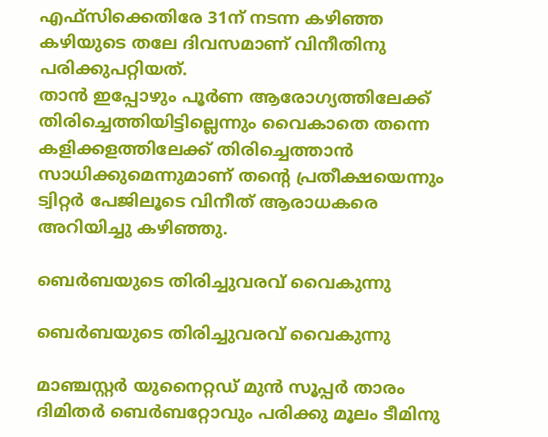എഫ്‌സിക്കെതിരേ 31ന് നടന്ന കഴിഞ്ഞ കഴിയുടെ തലേ ദിവസമാണ് വിനീതിനു പരിക്കുപറ്റിയത്.
താന്‍ ഇപ്പോഴും പൂര്‍ണ ആരോഗ്യത്തിലേക്ക് തിരിച്ചെത്തിയിട്ടില്ലെന്നും വൈകാതെ തന്നെ കളിക്കളത്തിലേക്ക് തിരിച്ചെത്താന്‍ സാധിക്കുമെന്നുമാണ് തന്റെ പ്രതീക്ഷയെന്നും ട്വിറ്റര്‍ പേജിലൂടെ വിനീത് ആരാധകരെ അറിയിച്ചു കഴിഞ്ഞു.

ബെര്‍ബയുടെ തിരിച്ചുവരവ് വൈകുന്നു

ബെര്‍ബയുടെ തിരിച്ചുവരവ് വൈകുന്നു

മാഞ്ചസ്റ്റര്‍ യുനൈറ്റഡ് മുന്‍ സൂപ്പര്‍ താരം ദിമിതര്‍ ബെര്‍ബറ്റോവും പരിക്കു മൂലം ടീമിനു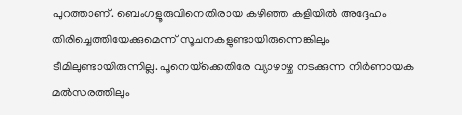പുറത്താണ്. ബെംഗളൂരുവിനെതിരായ കഴിഞ്ഞ കളിയില്‍ അദ്ദേഹം തിരിച്ചെത്തിയേക്കുമെന്ന് സൂചനകളുണ്ടായിരുന്നെങ്കിലും ടീമിലുണ്ടായിരുന്നില്ല. പൂനെയ്‌ക്കെതിരേ വ്യാഴാഴ്ച നടക്കുന്ന നിര്‍ണായക മല്‍സരത്തിലും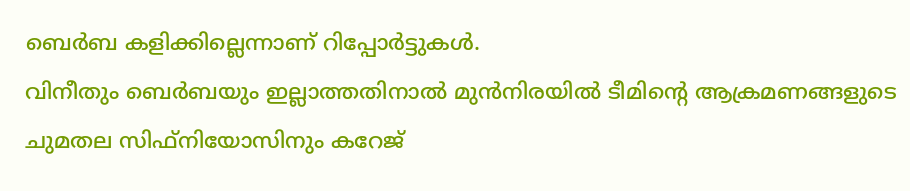ബെര്‍ബ കളിക്കില്ലെന്നാണ് റിപ്പോര്‍ട്ടുകള്‍.
വിനീതും ബെര്‍ബയും ഇല്ലാത്തതിനാല്‍ മുന്‍നിരയില്‍ ടീമിന്റെ ആക്രമണങ്ങളുടെ ചുമതല സിഫ്‌നിയോസിനും കറേജ്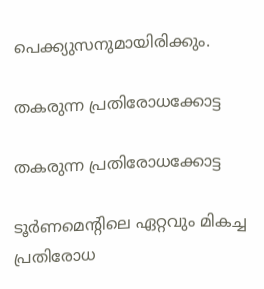പെക്ക്യുസനുമായിരിക്കും.

തകരുന്ന പ്രതിരോധക്കോട്ട

തകരുന്ന പ്രതിരോധക്കോട്ട

ടൂര്‍ണമെന്റിലെ ഏറ്റവും മികച്ച പ്രതിരോധ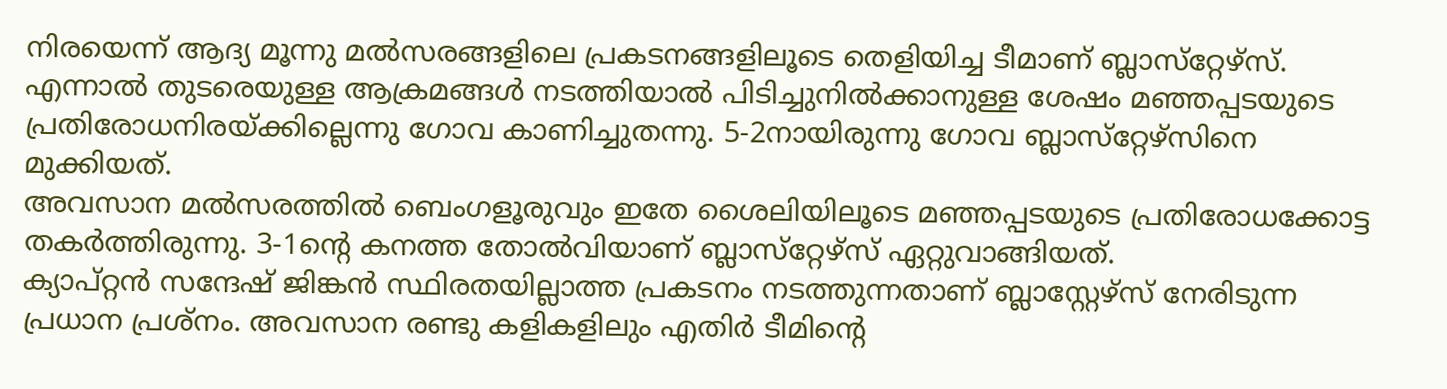നിരയെന്ന് ആദ്യ മൂന്നു മല്‍സരങ്ങളിലെ പ്രകടനങ്ങളിലൂടെ തെളിയിച്ച ടീമാണ് ബ്ലാസ്‌റ്റേഴ്‌സ്. എന്നാല്‍ തുടരെയുള്ള ആക്രമങ്ങള്‍ നടത്തിയാല്‍ പിടിച്ചുനില്‍ക്കാനുള്ള ശേഷം മഞ്ഞപ്പടയുടെ പ്രതിരോധനിരയ്ക്കില്ലെന്നു ഗോവ കാണിച്ചുതന്നു. 5-2നായിരുന്നു ഗോവ ബ്ലാസ്‌റ്റേഴ്‌സിനെ മുക്കിയത്.
അവസാന മല്‍സരത്തില്‍ ബെംഗളൂരുവും ഇതേ ശൈലിയിലൂടെ മഞ്ഞപ്പടയുടെ പ്രതിരോധക്കോട്ട തകര്‍ത്തിരുന്നു. 3-1ന്റെ കനത്ത തോല്‍വിയാണ് ബ്ലാസ്‌റ്റേഴ്‌സ് ഏറ്റുവാങ്ങിയത്.
ക്യാപ്റ്റന്‍ സന്ദേഷ് ജിങ്കന്‍ സ്ഥിരതയില്ലാത്ത പ്രകടനം നടത്തുന്നതാണ് ബ്ലാസ്റ്റേഴ്‌സ് നേരിടുന്ന പ്രധാന പ്രശ്‌നം. അവസാന രണ്ടു കളികളിലും എതിര്‍ ടീമിന്റെ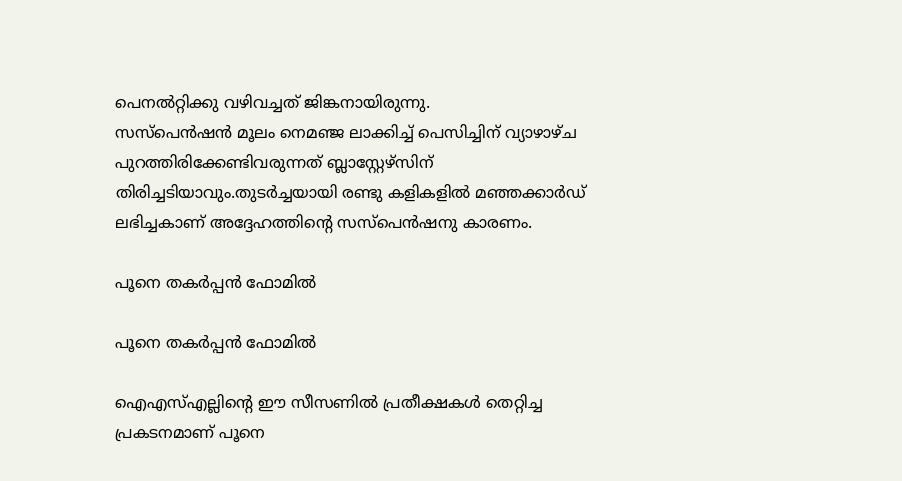പെനല്‍റ്റിക്കു വഴിവച്ചത് ജിങ്കനായിരുന്നു.
സസ്‌പെന്‍ഷന്‍ മൂലം നെമഞ്ജ ലാക്കിച്ച് പെസിച്ചിന് വ്യാഴാഴ്ച പുറത്തിരിക്കേണ്ടിവരുന്നത് ബ്ലാസ്റ്റേഴ്‌സിന് തിരിച്ചടിയാവും.തുടര്‍ച്ചയായി രണ്ടു കളികളില്‍ മഞ്ഞക്കാര്‍ഡ് ലഭിച്ചകാണ് അദ്ദേഹത്തിന്റെ സസ്‌പെന്‍ഷനു കാരണം.

പൂനെ തകര്‍പ്പന്‍ ഫോമില്‍

പൂനെ തകര്‍പ്പന്‍ ഫോമില്‍

ഐഎസ്എല്ലിന്റെ ഈ സീസണില്‍ പ്രതീക്ഷകള്‍ തെറ്റിച്ച പ്രകടനമാണ് പൂനെ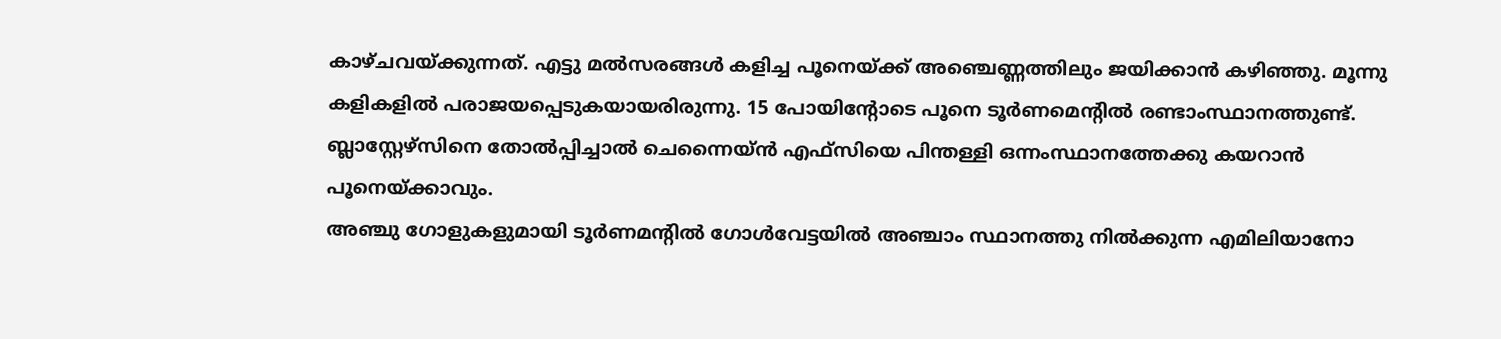കാഴ്ചവയ്ക്കുന്നത്. എട്ടു മല്‍സരങ്ങള്‍ കളിച്ച പൂനെയ്ക്ക് അഞ്ചെണ്ണത്തിലും ജയിക്കാന്‍ കഴിഞ്ഞു. മൂന്നു കളികളില്‍ പരാജയപ്പെടുകയായരിരുന്നു. 15 പോയിന്റോടെ പൂനെ ടൂര്‍ണമെന്റില്‍ രണ്ടാംസ്ഥാനത്തുണ്ട്. ബ്ലാസ്റ്റേഴ്‌സിനെ തോല്‍പ്പിച്ചാല്‍ ചെന്നൈയ്ന്‍ എഫ്‌സിയെ പിന്തള്ളി ഒന്നംസ്ഥാനത്തേക്കു കയറാന്‍ പൂനെയ്ക്കാവും.
അഞ്ചു ഗോളുകളുമായി ടൂര്‍ണമന്റില്‍ ഗോള്‍വേട്ടയില്‍ അഞ്ചാം സ്ഥാനത്തു നില്‍ക്കുന്ന എമിലിയാനോ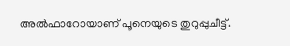അല്‍ഫാറോയാണ് പൂനെയുടെ തുറുപ്പുചീട്ട്.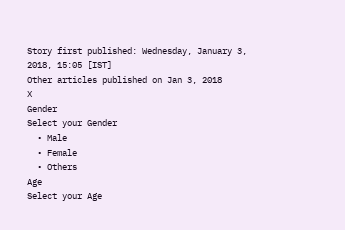Story first published: Wednesday, January 3, 2018, 15:05 [IST]
Other articles published on Jan 3, 2018
X
Gender
Select your Gender
  • Male
  • Female
  • Others
Age
Select your Age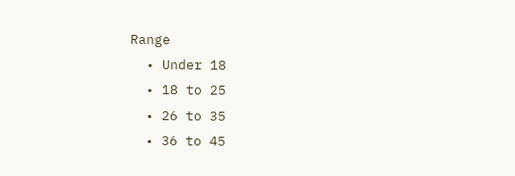Range
  • Under 18
  • 18 to 25
  • 26 to 35
  • 36 to 45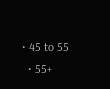• 45 to 55
  • 55+